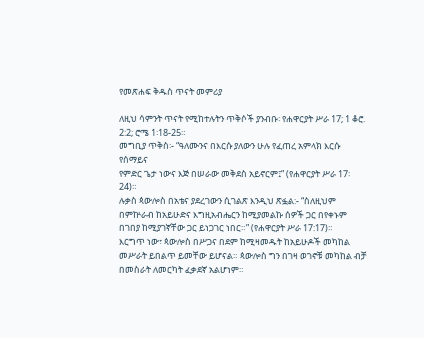የመጽሐፍ ቅዱስ ጥናት መምሪያ

ለዚህ ሳምንት ጥናት የሚከተሉትን ጥቅሶች ያንብቡ፡ የሐዋርያት ሥራ 17; 1 ቆሮ. 2:2; ሮሜ 1፡18-25።
መግቢያ ጥቅስ፡- “ዓለሙንና በእርሱ ያለውን ሁሉ የፈጠረ አምላክ እርሱ የሰማይና
የምድር ጌታ ነውና እጅ በሠራው መቅደስ አይኖርም፤” (የሐዋርያት ሥራ 17፡24)።
ሉቃስ ጳውሎስ በአቴና ያደረገውን ሲገልጽ እንዲህ ጽፏል:- “ስለዚህም
በምኵራብ ከአይሁድና እግዚአብሔርን ከሚያመልኩ ሰዎች ጋር በየቀኑም
በገበያ ከሚያገኛቸው ጋር ይነጋገር ነበር።” (የሐዋርያት ሥራ 17:17)።
እርግጥ ነው፣ ጳውሎስ በሥጋና በደም ከሚዛመዱት ከአይሁዶች መካከል
መሥራት ይበልጥ ይመቸው ይሆናል። ጳውሎስ ግን በገዛ ወገኖቹ መካከል ብቻ
በመስራት ለመርካት ፈቃደኛ አልሆነም።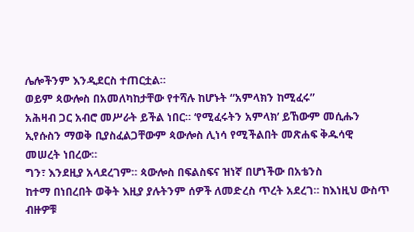ሌሎችንም እንዲደርስ ተጠርቷል።
ወይም ጳውሎስ በአመለካከታቸው የተሻሉ ከሆኑት “አምላክን ከሚፈሩ”
አሕዛብ ጋር አብሮ መሥራት ይችል ነበር። ‘የሚፈሩትን አምላክ’ ይኸውም መሲሑን
ኢየሱስን ማወቅ ቢያስፈልጋቸውም ጳውሎስ ሊነሳ የሚችልበት መጽሐፍ ቅዱሳዊ
መሠረት ነበረው።
ግን፣ እንደዚያ አላደረገም። ጳውሎስ በፍልስፍና ዝነኛ በሆነችው በአቴንስ
ከተማ በነበረበት ወቅት እዚያ ያሉትንም ሰዎች ለመድረስ ጥረት አደረገ። ከእነዚህ ውስጥ
ብዙዎቹ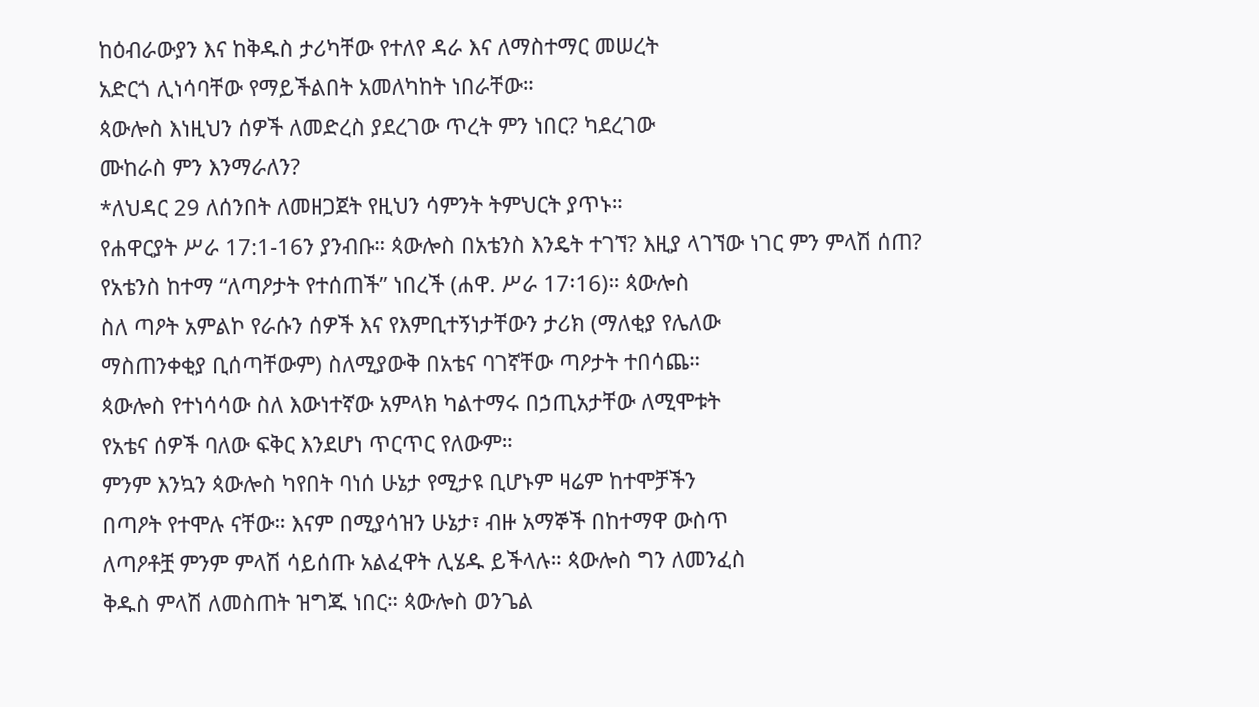ከዕብራውያን እና ከቅዱስ ታሪካቸው የተለየ ዳራ እና ለማስተማር መሠረት
አድርጎ ሊነሳባቸው የማይችልበት አመለካከት ነበራቸው።
ጳውሎስ እነዚህን ሰዎች ለመድረስ ያደረገው ጥረት ምን ነበር? ካደረገው
ሙከራስ ምን እንማራለን?
*ለህዳር 29 ለሰንበት ለመዘጋጀት የዚህን ሳምንት ትምህርት ያጥኑ።
የሐዋርያት ሥራ 17:1-16ን ያንብቡ። ጳውሎስ በአቴንስ እንዴት ተገኘ? እዚያ ላገኘው ነገር ምን ምላሽ ሰጠ?
የአቴንስ ከተማ “ለጣዖታት የተሰጠች” ነበረች (ሐዋ. ሥራ 17፡16)። ጳውሎስ
ስለ ጣዖት አምልኮ የራሱን ሰዎች እና የእምቢተኝነታቸውን ታሪክ (ማለቂያ የሌለው
ማስጠንቀቂያ ቢሰጣቸውም) ስለሚያውቅ በአቴና ባገኛቸው ጣዖታት ተበሳጨ።
ጳውሎስ የተነሳሳው ስለ እውነተኛው አምላክ ካልተማሩ በኃጢአታቸው ለሚሞቱት
የአቴና ሰዎች ባለው ፍቅር እንደሆነ ጥርጥር የለውም።
ምንም እንኳን ጳውሎስ ካየበት ባነሰ ሁኔታ የሚታዩ ቢሆኑም ዛሬም ከተሞቻችን
በጣዖት የተሞሉ ናቸው። እናም በሚያሳዝን ሁኔታ፣ ብዙ አማኞች በከተማዋ ውስጥ
ለጣዖቶቿ ምንም ምላሽ ሳይሰጡ አልፈዋት ሊሄዱ ይችላሉ። ጳውሎስ ግን ለመንፈስ
ቅዱስ ምላሽ ለመስጠት ዝግጁ ነበር። ጳውሎስ ወንጌል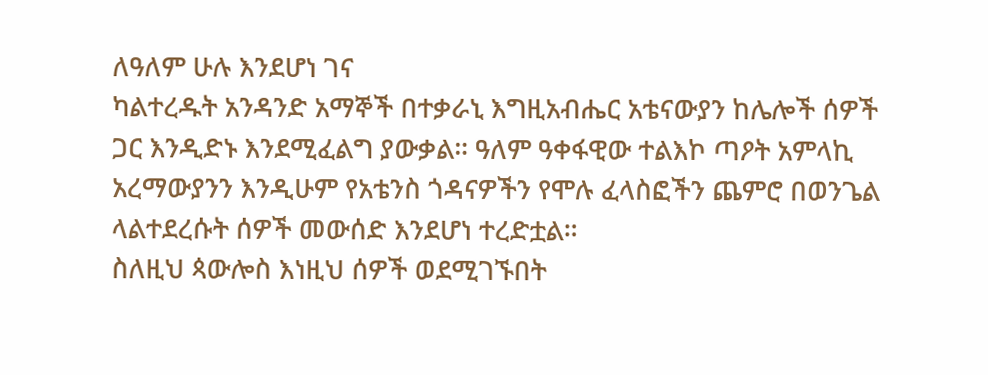ለዓለም ሁሉ እንደሆነ ገና
ካልተረዱት አንዳንድ አማኞች በተቃራኒ እግዚአብሔር አቴናውያን ከሌሎች ሰዎች
ጋር እንዲድኑ እንደሚፈልግ ያውቃል። ዓለም ዓቀፋዊው ተልእኮ ጣዖት አምላኪ
አረማውያንን እንዲሁም የአቴንስ ጎዳናዎችን የሞሉ ፈላስፎችን ጨምሮ በወንጌል
ላልተደረሱት ሰዎች መውሰድ እንደሆነ ተረድቷል።
ስለዚህ ጳውሎስ እነዚህ ሰዎች ወደሚገኙበት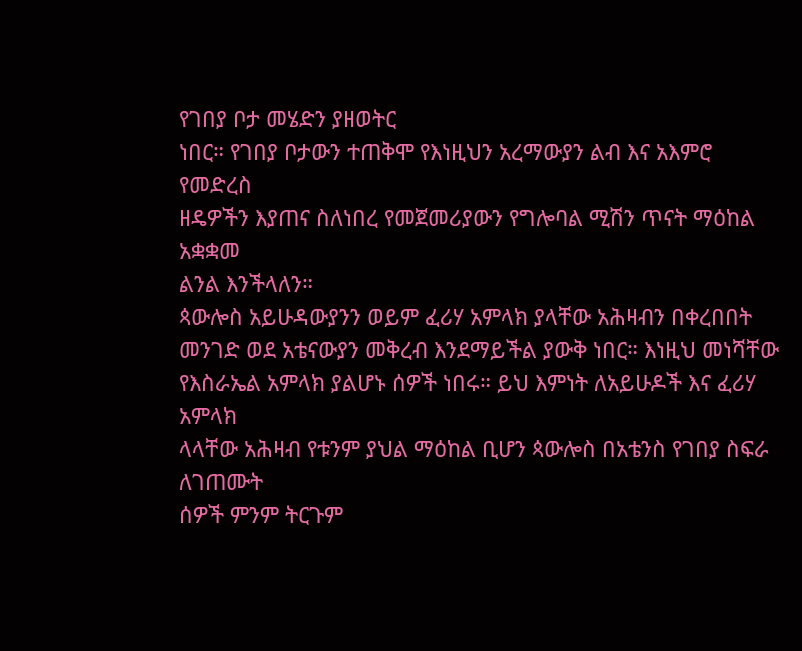የገበያ ቦታ መሄድን ያዘወትር
ነበር። የገበያ ቦታውን ተጠቅሞ የእነዚህን አረማውያን ልብ እና አእምሮ የመድረስ
ዘዴዎችን እያጠና ስለነበረ የመጀመሪያውን የግሎባል ሚሽን ጥናት ማዕከል አቋቋመ
ልንል እንችላለን።
ጳውሎስ አይሁዳውያንን ወይም ፈሪሃ አምላክ ያላቸው አሕዛብን በቀረበበት
መንገድ ወደ አቴናውያን መቅረብ እንደማይችል ያውቅ ነበር። እነዚህ መነሻቸው
የእስራኤል አምላክ ያልሆኑ ሰዎች ነበሩ። ይህ እምነት ለአይሁዶች እና ፈሪሃ አምላክ
ላላቸው አሕዛብ የቱንም ያህል ማዕከል ቢሆን ጳውሎስ በአቴንስ የገበያ ስፍራ ለገጠሙት
ሰዎች ምንም ትርጉም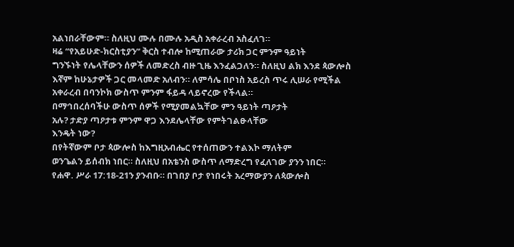አልነበራቸውም። ስለዚህ ሙሉ በሙሉ አዲስ አቀራረብ አስፈለገ።
ዛሬ “የአይሁድ-ክርስቲያን” ቅርስ ተብሎ ከሚጠራው ታሪክ ጋር ምንም ዓይነት
ግንኙነት የሌላቸውን ሰዎች ለመድረስ ብዙ ጊዜ እንፈልጋለን። ስለዚህ ልክ እንደ ጳውሎስ
እኛም ከሁኔታዎች ጋር መላመድ አለብን። ለምሳሌ በቦነስ አይረስ ጥሩ ሊሠራ የሚችል
አቀራረብ በባንኮክ ውስጥ ምንም ፋይዳ ላይኖረው የችላል።
በማኅበረሰባችሁ ውስጥ ሰዎች የሚያመልኳቸው ምን ዓይነት ጣዖታት
አሉ? ታድያ ጣዖታቱ ምንም ዋጋ እንደሌላቸው የምትገልፁላቸው
እንዴት ነው?
በየትኛውም ቦታ ጳውሎስ ከእግዚአብሔር የተሰጠውን ተልእኮ ማለትም
ወንጌልን ይሰብክ ነበር። ስለዚህ በአቴንስ ውስጥ ለማድረግ የፈለገው ያንን ነበር።
የሐዋ. ሥራ 17:18-21ን ያንብቡ። በገበያ ቦታ የነበሩት አረማውያን ለጳውሎስ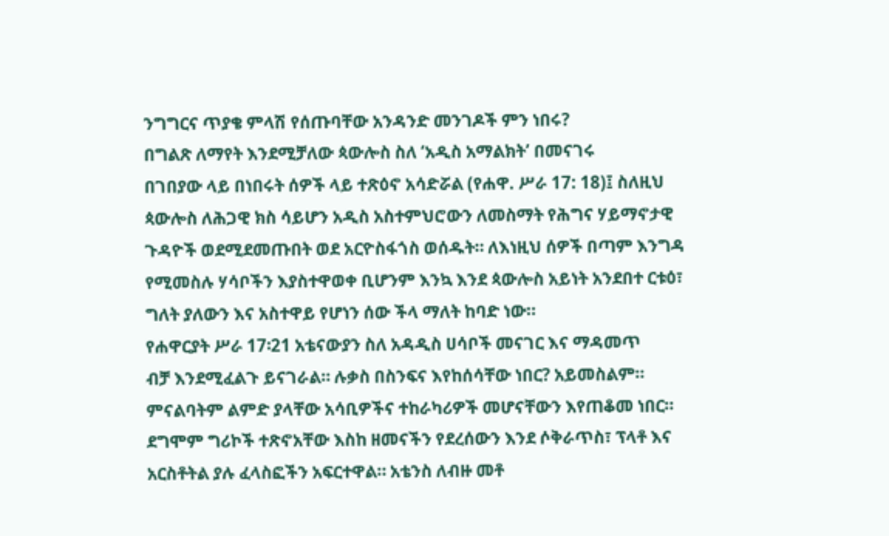ንግግርና ጥያቄ ምላሽ የሰጡባቸው አንዳንድ መንገዶች ምን ነበሩ?
በግልጽ ለማየት እንደሚቻለው ጳውሎስ ስለ ‘አዲስ አማልክት’ በመናገሩ
በገበያው ላይ በነበሩት ሰዎች ላይ ተጽዕኖ አሳድሯል (የሐዋ. ሥራ 17: 18)፤ ስለዚህ
ጳውሎስ ለሕጋዊ ክስ ሳይሆን አዲስ አስተምህሮውን ለመስማት የሕግና ሃይማኖታዊ
ጉዳዮች ወደሚደመጡበት ወደ አርዮስፋጎስ ወሰዱት። ለእነዚህ ሰዎች በጣም እንግዳ
የሚመስሉ ሃሳቦችን እያስተዋወቀ ቢሆንም እንኳ እንደ ጳውሎስ አይነት አንደበተ ርቱዕ፣
ግለት ያለውን እና አስተዋይ የሆነን ሰው ችላ ማለት ከባድ ነው።
የሐዋርያት ሥራ 17፡21 አቴናውያን ስለ አዳዲስ ሀሳቦች መናገር እና ማዳመጥ
ብቻ እንደሚፈልጉ ይናገራል። ሉቃስ በስንፍና እየከሰሳቸው ነበር? አይመስልም።
ምናልባትም ልምድ ያላቸው አሳቢዎችና ተከራካሪዎች መሆናቸውን እየጠቆመ ነበር።
ደግሞም ግሪኮች ተጽኖአቸው እስከ ዘመናችን የደረሰውን እንደ ሶቅራጥስ፣ ፕላቶ እና
አርስቶትል ያሉ ፈላስፎችን አፍርተዋል። አቴንስ ለብዙ መቶ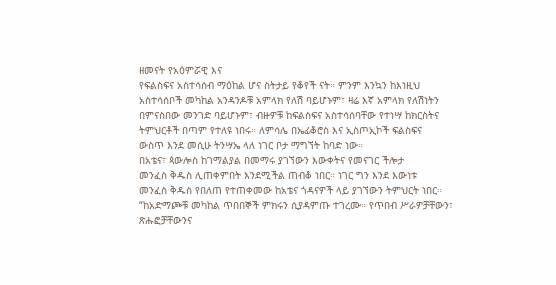ዘመናት የአዕምሯዊ እና
የፍልስፍና አስተሳሰብ ማዕከል ሆና ስትታይ የቆየች ናት። ምንም እንኳን ከእነዚህ
አስተሳሰቦች መካከል አንዳንዶቹ አምላክ የለሽ ባይሆኑም፣ ዛሬ እኛ አምላክ የለሽነትን
በምናስበው መንገድ ባይሆኑም፣ ብዙዎቹ ከፍልስፍና አስተሳሰባቸው የተነሣ ከክርስትና
ትምህርቶች በጣም የተለዩ ነበሩ። ለምሳሌ በኤፊቆሮስ እና ኢስጦኢኮች ፍልስፍና
ውስጥ እንደ መሲሁ ትንሣኤ ላለ ነገር ቦታ ማግኘት ከባድ ነው።
በአቴና፣ ጳውሎስ ከገማልያል በመማሩ ያገኘውን እውቀትና የመናገር ችሎታ
መንፈስ ቅዱስ ሊጠቀምበት እንደሚችል ጠብቆ ነበር። ነገር ግን እንደ እውነቱ
መንፈስ ቅዱስ የበለጠ የተጠቀመው ከአቴና ጎዳናዎች ላይ ያገኘውን ትምህርት ነበር።
“ከአድማጮቹ መካከል ጥበበኞች ምክሩን ሲያዳምጡ ተገረሙ። የጥበብ ሥራዎቻቸውን፣
ጽሑፎቻቸውንና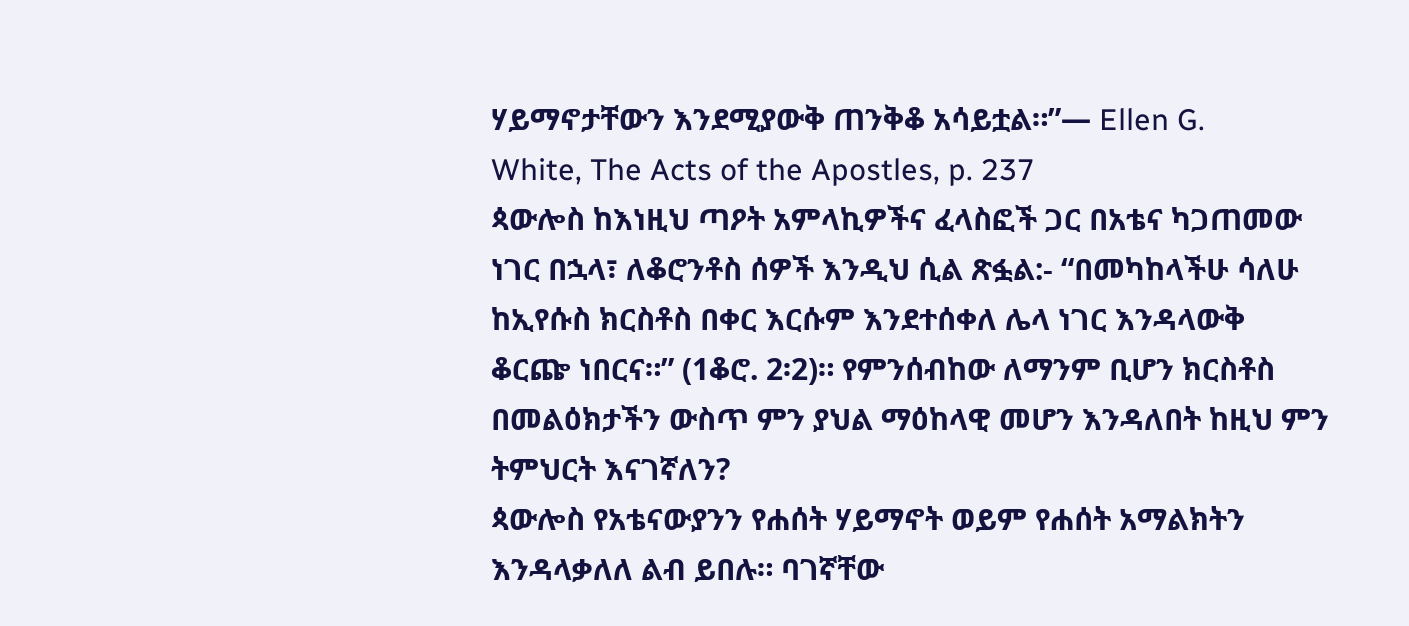ሃይማኖታቸውን እንደሚያውቅ ጠንቅቆ አሳይቷል።”— Ellen G.
White, The Acts of the Apostles, p. 237
ጳውሎስ ከእነዚህ ጣዖት አምላኪዎችና ፈላስፎች ጋር በአቴና ካጋጠመው
ነገር በኋላ፣ ለቆሮንቶስ ሰዎች እንዲህ ሲል ጽፏል:- “በመካከላችሁ ሳለሁ
ከኢየሱስ ክርስቶስ በቀር እርሱም እንደተሰቀለ ሌላ ነገር እንዳላውቅ
ቆርጬ ነበርና።” (1ቆሮ. 2፡2)። የምንሰብከው ለማንም ቢሆን ክርስቶስ
በመልዕክታችን ውስጥ ምን ያህል ማዕከላዊ መሆን እንዳለበት ከዚህ ምን
ትምህርት እናገኛለን?
ጳውሎስ የአቴናውያንን የሐሰት ሃይማኖት ወይም የሐሰት አማልክትን
እንዳላቃለለ ልብ ይበሉ። ባገኛቸው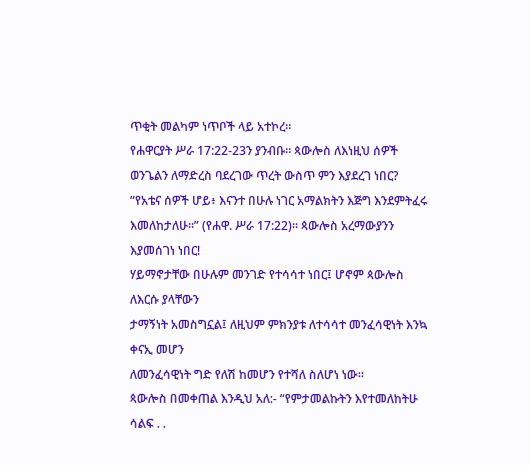ጥቂት መልካም ነጥቦች ላይ አተኮረ።
የሐዋርያት ሥራ 17:22-23ን ያንብቡ። ጳውሎስ ለእነዚህ ሰዎች
ወንጌልን ለማድረስ ባደረገው ጥረት ውስጥ ምን እያደረገ ነበር?
“የአቴና ሰዎች ሆይ፥ እናንተ በሁሉ ነገር አማልክትን እጅግ እንደምትፈሩ
እመለከታለሁ።” (የሐዋ. ሥራ 17:22)። ጳውሎስ አረማውያንን እያመሰገነ ነበር!
ሃይማኖታቸው በሁሉም መንገድ የተሳሳተ ነበር፤ ሆኖም ጳውሎስ ለእርሱ ያላቸውን
ታማኝነት አመስግኗል፤ ለዚህም ምክንያቱ ለተሳሳተ መንፈሳዊነት እንኳ ቀናኢ መሆን
ለመንፈሳዊነት ግድ የለሽ ከመሆን የተሻለ ስለሆነ ነው።
ጳውሎስ በመቀጠል እንዲህ አለ:- “የምታመልኩትን እየተመለከትሁ ሳልፍ . .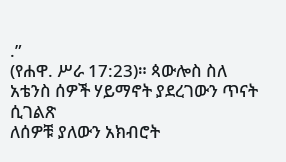.”
(የሐዋ. ሥራ 17:23)። ጳውሎስ ስለ አቴንስ ሰዎች ሃይማኖት ያደረገውን ጥናት ሲገልጽ
ለሰዎቹ ያለውን አክብሮት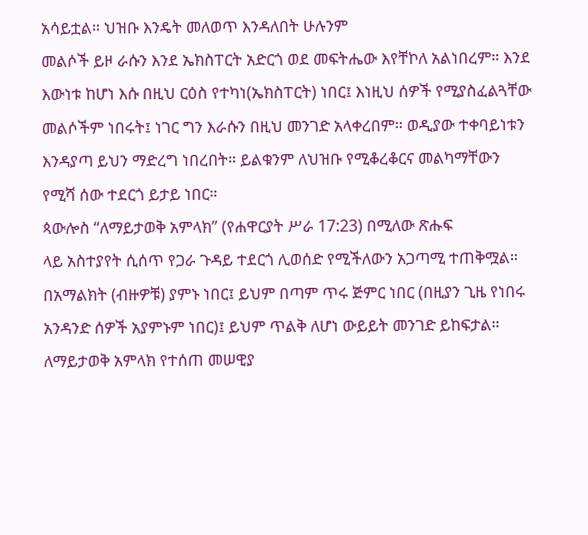አሳይቷል። ህዝቡ እንዴት መለወጥ እንዳለበት ሁሉንም
መልሶች ይዞ ራሱን እንደ ኤክስፐርት አድርጎ ወደ መፍትሔው እየቸኮለ አልነበረም። እንደ
እውነቱ ከሆነ እሱ በዚህ ርዕስ የተካነ(ኤክስፐርት) ነበር፤ እነዚህ ሰዎች የሚያስፈልጓቸው
መልሶችም ነበሩት፤ ነገር ግን እራሱን በዚህ መንገድ አላቀረበም። ወዲያው ተቀባይነቱን
እንዳያጣ ይህን ማድረግ ነበረበት። ይልቁንም ለህዝቡ የሚቆረቆርና መልካማቸውን
የሚሻ ሰው ተደርጎ ይታይ ነበር።
ጳውሎስ “ለማይታወቅ አምላክ” (የሐዋርያት ሥራ 17:23) በሚለው ጽሑፍ
ላይ አስተያየት ሲሰጥ የጋራ ጉዳይ ተደርጎ ሊወሰድ የሚችለውን አጋጣሚ ተጠቅሟል።
በአማልክት (ብዙዎቹ) ያምኑ ነበር፤ ይህም በጣም ጥሩ ጅምር ነበር (በዚያን ጊዜ የነበሩ
አንዳንድ ሰዎች አያምኑም ነበር)፤ ይህም ጥልቅ ለሆነ ውይይት መንገድ ይከፍታል።
ለማይታወቅ አምላክ የተሰጠ መሠዊያ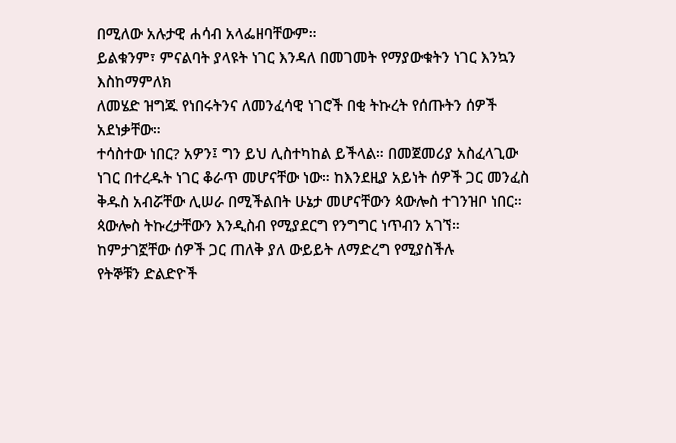በሚለው አሉታዊ ሐሳብ አላፌዘባቸውም።
ይልቁንም፣ ምናልባት ያላዩት ነገር እንዳለ በመገመት የማያውቁትን ነገር እንኳን እስከማምለክ
ለመሄድ ዝግጁ የነበሩትንና ለመንፈሳዊ ነገሮች በቂ ትኩረት የሰጡትን ሰዎች አደነቃቸው።
ተሳስተው ነበር? አዎን፤ ግን ይህ ሊስተካከል ይችላል። በመጀመሪያ አስፈላጊው
ነገር በተረዱት ነገር ቆራጥ መሆናቸው ነው። ከእንደዚያ አይነት ሰዎች ጋር መንፈስ
ቅዱስ አብሯቸው ሊሠራ በሚችልበት ሁኔታ መሆናቸውን ጳውሎስ ተገንዝቦ ነበር።
ጳውሎስ ትኩረታቸውን እንዲስብ የሚያደርግ የንግግር ነጥብን አገኘ።
ከምታገኟቸው ሰዎች ጋር ጠለቅ ያለ ውይይት ለማድረግ የሚያስችሉ
የትኞቹን ድልድዮች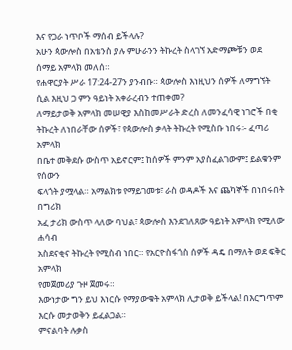እና የጋራ ነጥቦች ማሰብ ይችላሉ?
አሁን ጳውሎስ በአቴንስ ያሉ ምሁራንን ትኩረት ስላገኘ አድማጮቹን ወደ
ሰማይ አምላክ መለሰ።
የሐዋርያት ሥራ 17:24-27ን ያንብቡ። ጳውሎስ እነዚህን ሰዎች ለማግኘት
ሲል እዚህ ጋ ምን ዓይነት አቀራረብን ተጠቀመ?
ለማይታወቅ አምላክ መሠዊያ እስከመሥራት ድረስ ለመንፈሳዊ ነገሮች በቂ
ትኩረት ለነበራቸው ሰዎች፣ የጳውሎስ ቃላት ትኩረት የሚስቡ ነበሩ፡- ፈጣሪ አምላክ
በቤተ መቅደሱ ውስጥ አይኖርም፤ ከሰዎች ምንም አያስፈልገውም፤ ይልቁንም የሰውን
ፍላጎት ያሟላል። አማልክቱ የማይገመቱ፣ ራስ ወዳዶች እና ጨካኞች በነበሩበት በግሪክ
አፈ ታሪክ ውስጥ ላለው ባህል፣ ጳውሎስ እንደገለጸው ዓይነት አምላክ የሚለው ሐሳብ
አስደናቂና ትኩረት የሚስብ ነበር። የአርዮስፋጎስ ሰዎች ዳዴ በማለት ወደ ፍቅር አምላክ
የመጀመሪያ ጉዞ ጀመሩ።
እውነታው ግን ይህ እነርሱ የማያውቁት አምላክ ሊታወቅ ይችላል! በእርግጥም
እርሱ መታወቅን ይፈልጋል።
ምናልባት ሉቃስ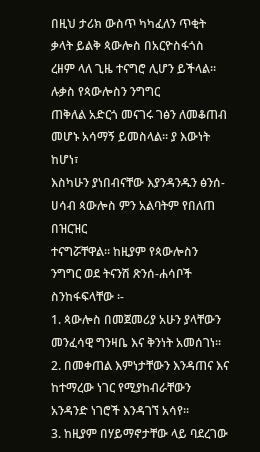በዚህ ታሪክ ውስጥ ካካፈለን ጥቂት ቃላት ይልቅ ጳውሎስ በአርዮስፋጎስ ረዘም ላለ ጊዜ ተናግሮ ሊሆን ይችላል። ሉቃስ የጳውሎስን ንግግር
ጠቅለል አድርጎ መናገሩ ገፅን ለመቆጠብ መሆኑ አሳማኝ ይመስላል። ያ እውነት ከሆነ፣
እስካሁን ያነበብናቸው እያንዳንዱን ፅንሰ-ሀሳብ ጳውሎስ ምን አልባትም የበለጠ በዝርዝር
ተናግሯቸዋል። ከዚያም የጳውሎስን ንግግር ወደ ትናንሽ ጽንሰ-ሐሳቦች ስንከፋፍላቸው ፡-
1. ጳውሎስ በመጀመሪያ አሁን ያላቸውን መንፈሳዊ ግንዛቤ እና ቅንነት አመሰገነ።
2. በመቀጠል እምነታቸውን እንዳጠና እና ከተማረው ነገር የሚያከብራቸውን
አንዳንድ ነገሮች እንዳገኘ አሳየ።
3. ከዚያም በሃይማኖታቸው ላይ ባደረገው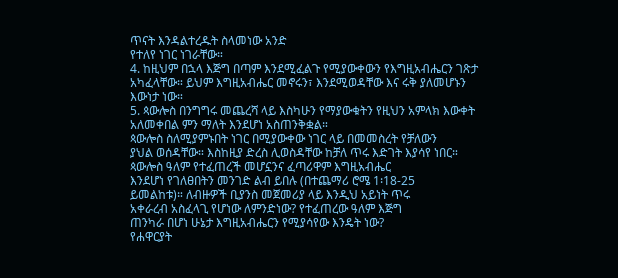ጥናት እንዳልተረዱት ስላመነው አንድ
የተለየ ነገር ነገራቸው።
4. ከዚህም በኋላ እጅግ በጣም እንደሚፈልጉ የሚያውቀውን የእግዚአብሔርን ገጽታ
አካፈላቸው። ይህም እግዚአብሔር መኖሩን፣ እንደሚወዳቸው እና ሩቅ ያለመሆኑን
እውነታ ነው።
5. ጳውሎስ በንግግሩ መጨረሻ ላይ እስካሁን የማያውቁትን የዚህን አምላክ እውቀት
አለመቀበል ምን ማለት እንደሆነ አስጠንቅቋል።
ጳውሎስ ስለሚያምኑበት ነገር በሚያውቀው ነገር ላይ በመመስረት የቻለውን
ያህል ወሰዳቸው። እስከዚያ ድረስ ሊወስዳቸው ከቻለ ጥሩ እድገት እያሳየ ነበር።
ጳውሎስ ዓለም የተፈጠረች መሆኗንና ፈጣሪዋም እግዚአብሔር
እንደሆነ የገለፀበትን መንገድ ልብ ይበሉ (በተጨማሪ ሮሜ 1፡18-25
ይመልከቱ)። ለብዙዎች ቢያንስ መጀመሪያ ላይ እንዲህ አይነት ጥሩ
አቀራረብ አስፈላጊ የሆነው ለምንድነው? የተፈጠረው ዓለም እጅግ
ጠንካራ በሆነ ሁኔታ እግዚአብሔርን የሚያሳየው እንዴት ነው?
የሐዋርያት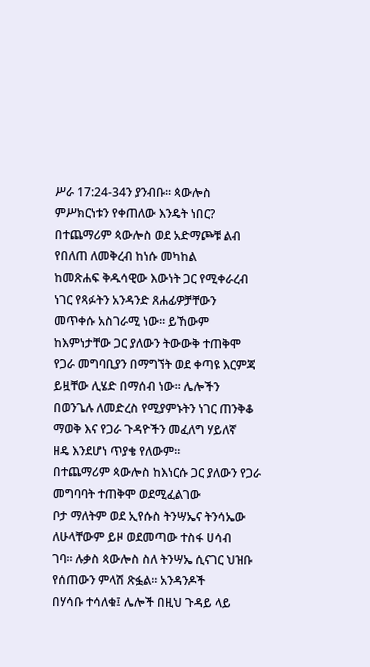ሥራ 17:24-34ን ያንብቡ። ጳውሎስ ምሥክርነቱን የቀጠለው እንዴት ነበር?
በተጨማሪም ጳውሎስ ወደ አድማጮቹ ልብ የበለጠ ለመቅረብ ከነሱ መካከል
ከመጽሐፍ ቅዱሳዊው እውነት ጋር የሚቀራረብ ነገር የጻፉትን አንዳንድ ጸሐፊዎቻቸውን
መጥቀሱ አስገራሚ ነው። ይኸውም ከእምነታቸው ጋር ያለውን ትውውቅ ተጠቅሞ
የጋራ መግባቢያን በማግኘት ወደ ቀጣዩ እርምጃ ይዟቸው ሊሄድ በማሰብ ነው። ሌሎችን
በወንጌሉ ለመድረስ የሚያምኑትን ነገር ጠንቅቆ ማወቅ እና የጋራ ጉዳዮችን መፈለግ ሃይለኛ
ዘዴ እንደሆነ ጥያቄ የለውም።
በተጨማሪም ጳውሎስ ከእነርሱ ጋር ያለውን የጋራ መግባባት ተጠቅሞ ወደሚፈልገው
ቦታ ማለትም ወደ ኢየሱስ ትንሣኤና ትንሳኤው ለሁላቸውም ይዞ ወደመጣው ተስፋ ሀሳብ
ገባ። ሉቃስ ጳውሎስ ስለ ትንሣኤ ሲናገር ህዝቡ የሰጠውን ምላሽ ጽፏል። አንዳንዶች
በሃሳቡ ተሳለቁ፤ ሌሎች በዚህ ጉዳይ ላይ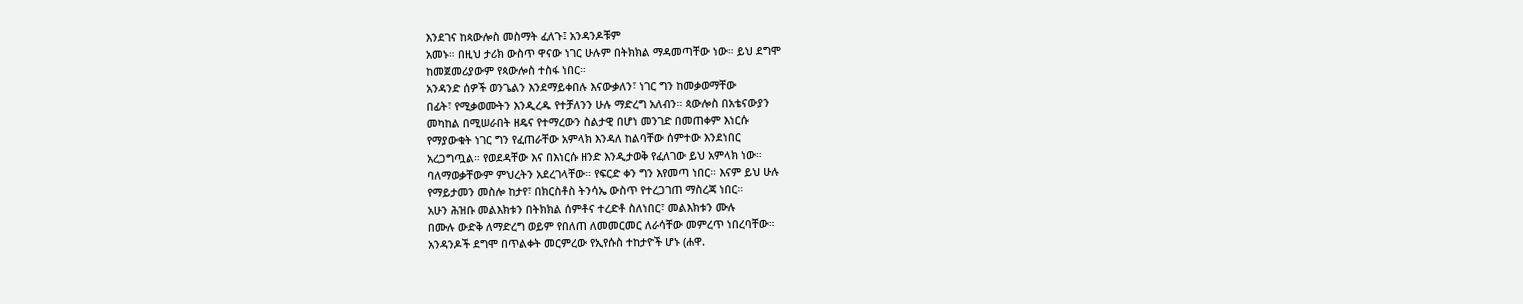እንደገና ከጳውሎስ መስማት ፈለጉ፤ አንዳንዶቹም
አመኑ። በዚህ ታሪክ ውስጥ ዋናው ነገር ሁሉም በትክክል ማዳመጣቸው ነው። ይህ ደግሞ
ከመጀመሪያውም የጳውሎስ ተስፋ ነበር።
አንዳንድ ሰዎች ወንጌልን እንደማይቀበሉ እናውቃለን፣ ነገር ግን ከመቃወማቸው
በፊት፣ የሚቃወሙትን እንዲረዱ የተቻለንን ሁሉ ማድረግ አለብን። ጳውሎስ በአቴናውያን
መካከል በሚሠራበት ዘዴና የተማረውን ስልታዊ በሆነ መንገድ በመጠቀም እነርሱ
የማያውቁት ነገር ግን የፈጠራቸው አምላክ እንዳለ ከልባቸው ሰምተው እንደነበር
አረጋግጧል። የወደዳቸው እና በእነርሱ ዘንድ እንዲታወቅ የፈለገው ይህ አምላክ ነው።
ባለማወቃቸውም ምህረትን አደረገላቸው። የፍርድ ቀን ግን እየመጣ ነበር። እናም ይህ ሁሉ
የማይታመን መስሎ ከታየ፣ በክርስቶስ ትንሳኤ ውስጥ የተረጋገጠ ማስረጃ ነበር።
አሁን ሕዝቡ መልእክቱን በትክክል ሰምቶና ተረድቶ ስለነበር፣ መልእክቱን ሙሉ
በሙሉ ውድቅ ለማድረግ ወይም የበለጠ ለመመርመር ለራሳቸው መምረጥ ነበረባቸው።
አንዳንዶች ደግሞ በጥልቀት መርምረው የኢየሱስ ተከታዮች ሆኑ (ሐዋ.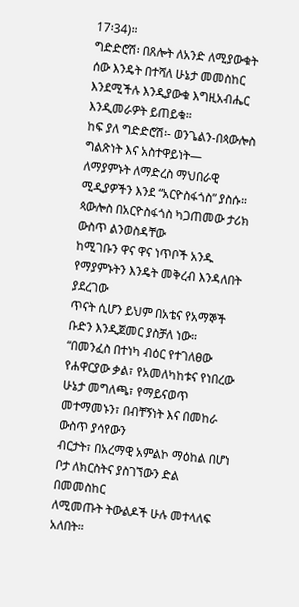17፡34)።
ግድድሮሽ፡ በጸሎት ለአንድ ለሚያውቁት ሰው እንዴት በተሻለ ሁኔታ መመስከር
እንደሚችሉ እንዲያውቁ እግዚአብሔር እንዲመራዎት ይጠይቁ።
ከፍ ያለ ግድድሮሽ፡- ወንጌልን-በጳውሎስ ግልጽነት እና አስተዋይነት—
ለማያምኑት ለማድረስ ማህበራዊ ሚዲያዎችን እንደ “አርዮስፋጎስ” ያስሱ።
ጳውሎስ በአርዮስፋጎስ ካጋጠመው ታሪክ ውስጥ ልንወስዳቸው
ከሚገቡን ዋና ዋና ነጥቦች አንዱ የማያምኑትን እንዴት መቅረብ እንዳለበት ያደረገው
ጥናት ሲሆን ይህም በአቴና የአማኞች ቡድን እንዲጀመር ያስቻለ ነው።
“በመንፈስ በተነካ ብዕር የተገለፀው የሐዋርያው ቃል፣ የአመለካከቱና የነበረው
ሁኔታ መግለጫ፣ የማይናወጥ መተማመኑን፣ በብቸኝነት እና በመከራ ውስጥ ያሳየውን
ብርታት፣ በአረማዊ አምልኮ ማዕከል በሆነ ቦታ ለክርስትና ያስገኘውን ድል በመመስከር
ለሚመጡት ትውልዶች ሁሉ መተላለፍ አለበት።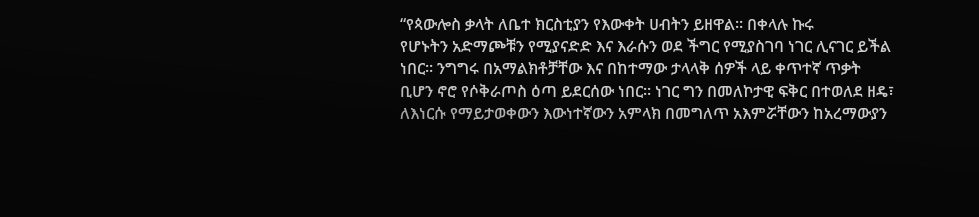“የጳውሎስ ቃላት ለቤተ ክርስቲያን የእውቀት ሀብትን ይዘዋል። በቀላሉ ኩሩ
የሆኑትን አድማጮቹን የሚያናድድ እና እራሱን ወደ ችግር የሚያስገባ ነገር ሊናገር ይችል
ነበር። ንግግሩ በአማልክቶቻቸው እና በከተማው ታላላቅ ሰዎች ላይ ቀጥተኛ ጥቃት
ቢሆን ኖሮ የሶቅራጦስ ዕጣ ይደርሰው ነበር። ነገር ግን በመለኮታዊ ፍቅር በተወለደ ዘዴ፣
ለእነርሱ የማይታወቀውን እውነተኛውን አምላክ በመግለጥ አእምሯቸውን ከአረማውያን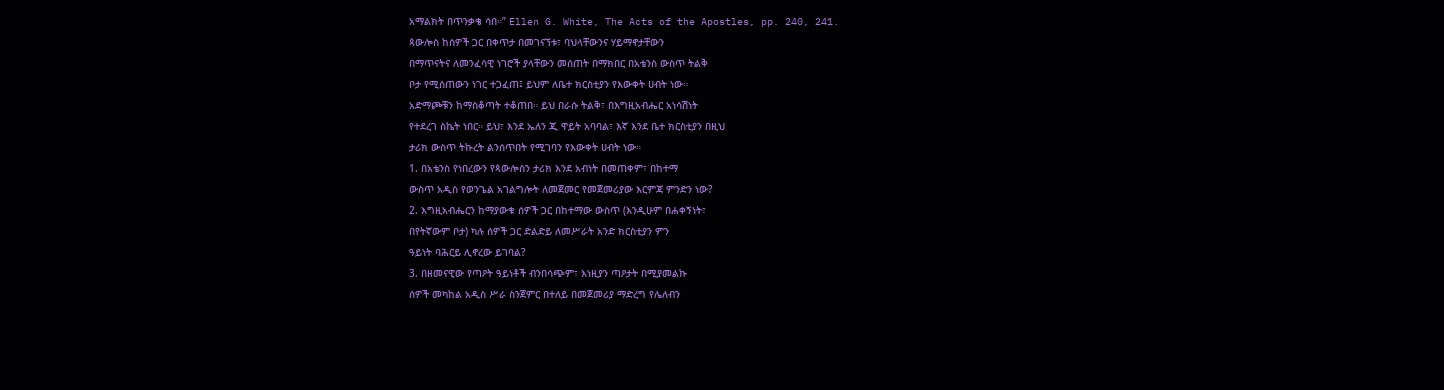አማልክት በጥንቃቄ ሳበ።” Ellen G. White, The Acts of the Apostles, pp. 240, 241.
ጳውሎስ ከሰዎች ጋር በቀጥታ በመገናኘቱ፣ ባህላቸውንና ሃይማኖታቸውን
በማጥናትና ለመንፈሳዊ ነገሮች ያላቸውን መሰጠት በማክበር በአቴንስ ውስጥ ትልቅ
ቦታ የሚሰጠውን ነገር ተጋፈጠ፤ ይህም ለቤተ ክርስቲያን የእውቀት ሀብት ነው።
አድማጮቹን ከማስቆጣት ተቆጠበ። ይህ በራሱ ትልቅ፣ በእግዚአብሔር አነሳሽነት
የተደረገ ስኬት ነበር። ይህ፣ እንደ ኤለን ጂ ዋይት አባባል፣ እኛ እንደ ቤተ ክርስቲያን በዚህ
ታሪክ ውስጥ ትኩረት ልንሰጥበት የሚገባን የእውቀት ሀብት ነው።
1. በአቴንስ የነበረውን የጳውሎስን ታሪክ እንደ አብነት በመጠቀም፣ በከተማ
ውስጥ አዲስ የወንጌል አገልግሎት ለመጀመር የመጀመሪያው እርምጃ ምንድን ነው?
2. እግዚአብሔርን ከማያውቁ ሰዎች ጋር በከተማው ውስጥ (እንዲሁም በሐቀኝነት፣
በየትኛውም ቦታ) ካሉ ሰዎች ጋር ድልድይ ለመሥራት አንድ ክርስቲያን ምን
ዓይነት ባሕርይ ሊኖረው ይገባል?
3. በዘመናዊው የጣዖት ዓይነቶች ብንበሳጭም፣ እነዚያን ጣዖታት በሚያመልኩ
ሰዎች መካከል አዲስ ሥራ ስንጀምር በተለይ በመጀመሪያ ማድረግ የሌለብን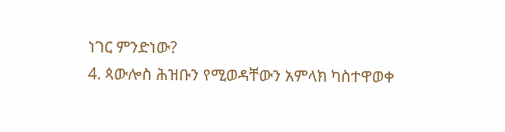ነገር ምንድነው?
4. ጳውሎስ ሕዝቡን የሚወዳቸውን አምላክ ካስተዋወቀ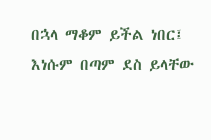በኋላ ማቆም ይችል ነበር፤
እነሱም በጣም ደስ ይላቸው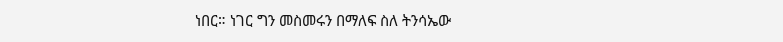ነበር። ነገር ግን መስመሩን በማለፍ ስለ ትንሳኤው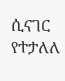ሲናገር የተታለለ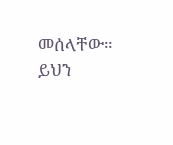መሰላቸው። ይህን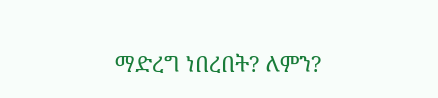ማድረግ ነበረበት? ለምን?